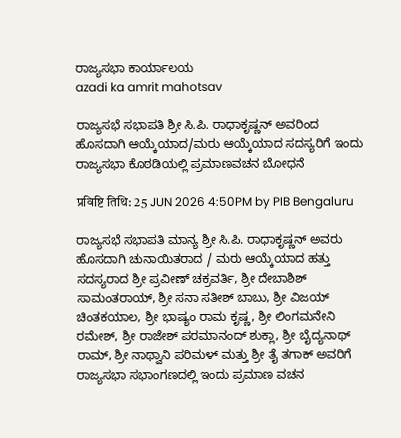ರಾಜ್ಯಸಭಾ ಕಾರ್ಯಾಲಯ
azadi ka amrit mahotsav

ರಾಜ್ಯಸಭೆ ಸಭಾಪತಿ ಶ್ರೀ ಸಿ.ಪಿ. ರಾಧಾಕೃಷ್ಣನ್ ಅವರಿಂದ ಹೊಸದಾಗಿ ಆಯ್ಕೆಯಾದ/ಮರು ಆಯ್ಕೆಯಾದ ಸದಸ್ಯರಿಗೆ ಇಂದು ರಾಜ್ಯಸಭಾ ಕೊಠಡಿಯಲ್ಲಿ ಪ್ರಮಾಣವಚನ ಬೋಧನೆ

प्रविष्टि तिथि: 25 JUN 2026 4:50PM by PIB Bengaluru

ರಾಜ್ಯಸಭೆ ಸಭಾಪತಿ ಮಾನ್ಯ ಶ್ರೀ ಸಿ.ಪಿ. ರಾಧಾಕೃಷ್ಣನ್ ಅವರು ಹೊಸದಾಗಿ ಚುನಾಯಿತರಾದ / ಮರು ಆಯ್ಕೆಯಾದ ಹತ್ತು ಸದಸ್ಯರಾದ ಶ್ರೀ ಪ್ರವೀಣ್ ಚಕ್ರವರ್ತಿ, ಶ್ರೀ ದೇಬಾಶಿಶ್ ಸಾಮಂತರಾಯ್, ಶ್ರೀ ಸನಾ ಸತೀಶ್ ಬಾಬು, ಶ್ರೀ ವಿಜಯ್ ಚಿಂತಕಯಾಲ, ಶ್ರೀ ಭಾಷ್ಯಂ ರಾಮ ಕೃಷ್ಣ, ಶ್ರೀ ಲಿಂಗಮನೇನಿ ರಮೇಶ್, ಶ್ರೀ ರಾಜೇಶ್ ಪರಮಾನಂದ್ ಶುಕ್ಲಾ, ಶ್ರೀ ಬೈದ್ಯನಾಥ್ ರಾಮ್, ಶ್ರೀ ನಾಥ್ವಾನಿ‌ ಪರಿಮಳ್ ಮತ್ತು ಶ್ರೀ ತೈ ತಗಾಕ್ ಅವರಿಗೆ ರಾಜ್ಯಸಭಾ ಸಭಾಂಗಣದಲ್ಲಿ ಇಂದು ಪ್ರಮಾಣ ವಚನ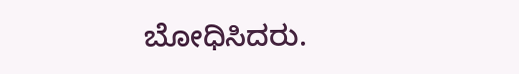ಬೋಧಿಸಿದರು.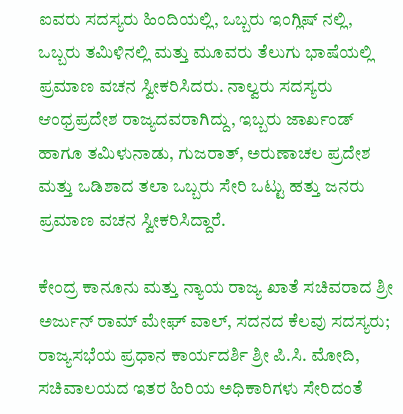ಐವರು ಸದಸ್ಯರು ಹಿಂದಿಯಲ್ಲಿ, ಒಬ್ಬರು ಇಂಗ್ಲಿಷ್‌ ನಲ್ಲಿ, ಒಬ್ಬರು ತಮಿಳಿನಲ್ಲಿ ಮತ್ತು ಮೂವರು ತೆಲುಗು ಭಾಷೆಯಲ್ಲಿ ಪ್ರಮಾಣ ವಚನ ಸ್ವೀಕರಿಸಿದರು. ನಾಲ್ವರು ಸದಸ್ಯರು ಆಂಧ್ರಪ್ರದೇಶ ರಾಜ್ಯದವರಾಗಿದ್ದು, ಇಬ್ಬರು ಜಾರ್ಖಂಡ್‌ ಹಾಗೂ ತಮಿಳುನಾಡು, ಗುಜರಾತ್, ಅರುಣಾಚಲ ಪ್ರದೇಶ ಮತ್ತು ಒಡಿಶಾದ ತಲಾ ಒಬ್ಬರು ಸೇರಿ ಒಟ್ಟು ಹತ್ತು ಜನರು ಪ್ರಮಾಣ ವಚನ ಸ್ವೀಕರಿಸಿದ್ದಾರೆ.

ಕೇಂದ್ರ ಕಾನೂನು ಮತ್ತು ನ್ಯಾಯ ರಾಜ್ಯ ಖಾತೆ ಸಚಿವರಾದ ಶ್ರೀ ಅರ್ಜುನ್ ರಾಮ್ ಮೇಘ್ ವಾಲ್, ಸದನದ ಕೆಲವು ಸದಸ್ಯರು; ರಾಜ್ಯಸಭೆಯ ಪ್ರಧಾನ ಕಾರ್ಯದರ್ಶಿ ಶ್ರೀ ಪಿ.ಸಿ. ಮೋದಿ, ಸಚಿವಾಲಯದ ಇತರ ಹಿರಿಯ ಅಧಿಕಾರಿಗಳು ಸೇರಿದಂತೆ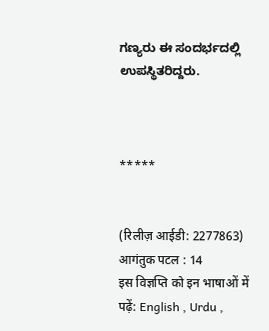ಗಣ್ಯರು ಈ ಸಂದರ್ಭದಲ್ಲಿ ಉಪಸ್ಥಿತರಿದ್ದರು.



*****


(रिलीज़ आईडी: 2277863) आगंतुक पटल : 14
इस विज्ञप्ति को इन भाषाओं में पढ़ें: English , Urdu ,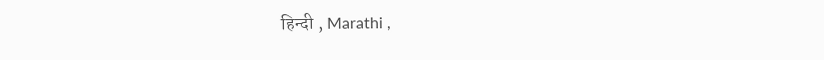हिन्दी , Marathi ,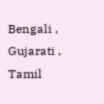Bengali , Gujarati , Tamil